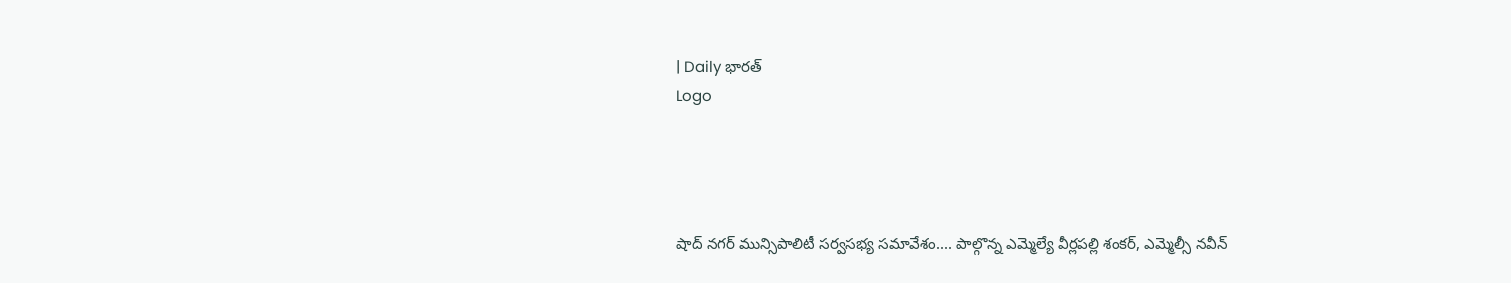| Daily భారత్
Logo




షాద్ నగర్ మున్సిపాలిటీ సర్వసభ్య సమావేశం.... పాల్గొన్న ఎమ్మెల్యే వీర్లపల్లి శంకర్, ఎమ్మెల్సీ నవీన్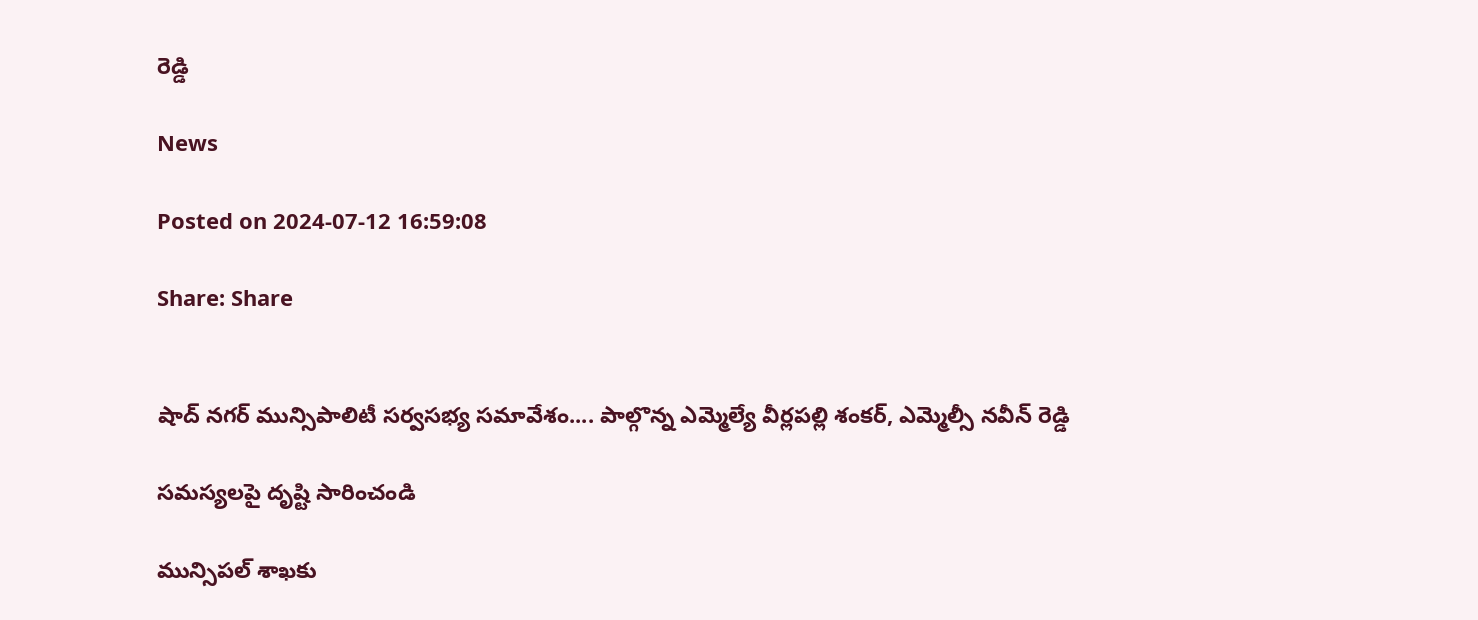రెడ్డి

News

Posted on 2024-07-12 16:59:08

Share: Share


షాద్ నగర్ మున్సిపాలిటీ సర్వసభ్య సమావేశం.... పాల్గొన్న ఎమ్మెల్యే వీర్లపల్లి శంకర్, ఎమ్మెల్సీ నవీన్ రెడ్డి

సమస్యలపై దృష్టి సారించండి

మున్సిపల్ శాఖకు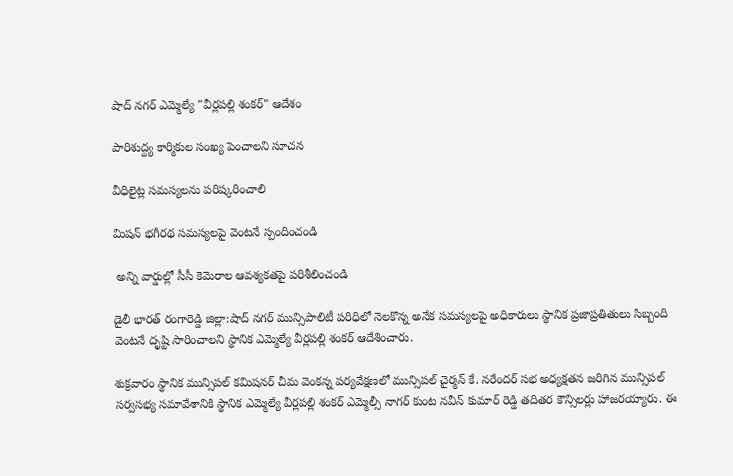షాద్ నగర్ ఎమ్మెల్యే "వీర్లపల్లి శంకర్" ఆదేశం

పారిశుద్ద్య కార్మికుల సంఖ్య పెంచాలని సూచన

వీధిలైట్ల సమస్యలను పరిష్కరించాలి

మిషన్ భగీరథ సమస్యలపై వెంటనే స్పందించండి

 అన్ని వార్డుల్లో సీసీ కెమెరాల ఆవశ్యకతపై పరిశీలించండి

డైలీ భారత్ రంగారెడ్డి జిల్లా:షాద్ నగర్ మున్సిపాలిటీ పరిధిలో నెలకొన్న అనేక సమస్యలపై అధికారులు స్థానిక ప్రజాప్రతితులు సిబ్బంది వెంటనే దృష్టి సారించాలని స్థానిక ఎమ్మెల్యే వీర్లపల్లి శంకర్ ఆదేశించారు.

శుక్రవారం స్థానిక మున్సిపల్ కమిషనర్ చీమ వెంకన్న పర్యవేక్షణలో మున్సిపల్ చైర్మన్ కే. నరేందర్ సభ అధ్యక్షతన జరిగిన మున్సిపల్ సర్వసభ్య సమావేశానికి స్థానిక ఎమ్మెల్యే వీర్లపల్లి శంకర్ ఎమ్మెల్సీ నాగర్ కుంట నవీన్ కుమార్ రెడ్డి తదితర కౌన్సిలర్లు హాజరయ్యారు. ఈ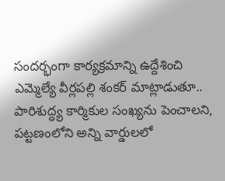సందర్భంగా కార్యక్రమాన్ని ఉద్దేశించి ఎమ్మెల్యే వీర్లపల్లి శంకర్ మాట్లాడుతూ.. పారిశుద్ధ్య కార్మికుల సంఖ్యను పెంచాలని, పట్టణంలోని అన్ని వార్డులలో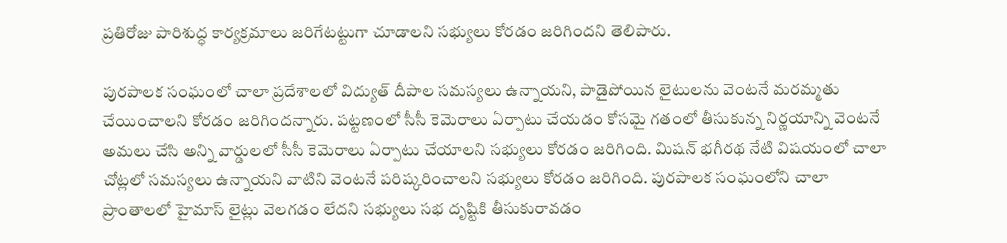ప్రతిరోజు పారిశుద్ధ కార్యక్రమాలు జరిగేటట్టుగా చూడాలని సభ్యులు కోరడం జరిగిందని తెలిపారు.

పురపాలక సంఘంలో చాలా ప్రదేశాలలో విద్యుత్ దీపాల సమస్యలు ఉన్నాయని, పాడైపోయిన లైటులను వెంటనే మరమ్మతు చేయించాలని కోరడం జరిగిందన్నారు. పట్టణంలో సీసీ కెమెరాలు ఏర్పాటు చేయడం కోసమై గతంలో తీసుకున్న నిర్ణయాన్ని వెంటనే అమలు చేసి అన్ని వార్డులలో సీసీ కెమెరాలు ఏర్పాటు చేయాలని సభ్యులు కోరడం జరిగింది. మిషన్ భగీరథ నేటి విషయంలో చాలా చోట్లలో సమస్యలు ఉన్నాయని వాటిని వెంటనే పరిష్కరించాలని సభ్యులు కోరడం జరిగింది. పురపాలక సంఘంలోని చాలా ప్రాంతాలలో హైమాస్ లైట్లు వెలగడం లేదని సభ్యులు సభ దృష్టికి తీసుకురావడం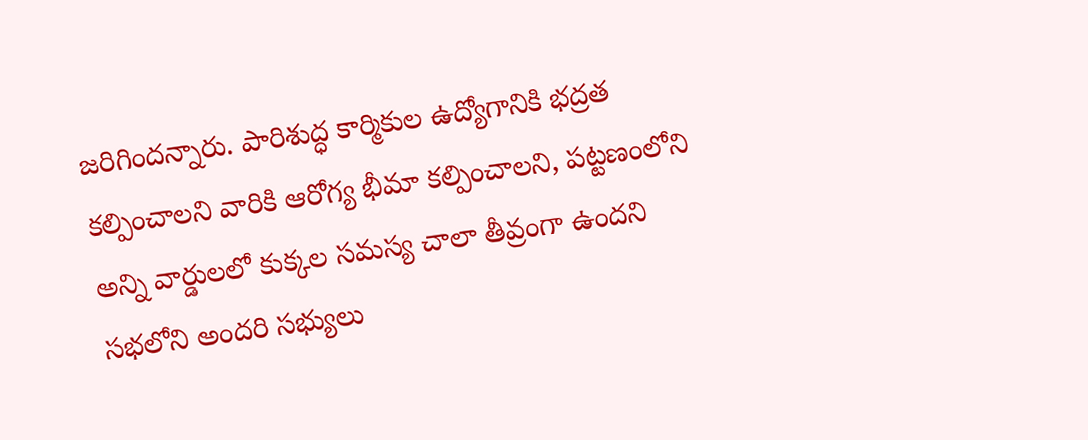జరిగిందన్నారు. పారిశుద్ధ కార్మికుల ఉద్యోగానికి భద్రత కల్పించాలని వారికి ఆరోగ్య భీమా కల్పించాలని, పట్టణంలోని అన్ని వార్డులలో కుక్కల సమస్య చాలా తీవ్రంగా ఉందని సభలోని అందరి సభ్యులు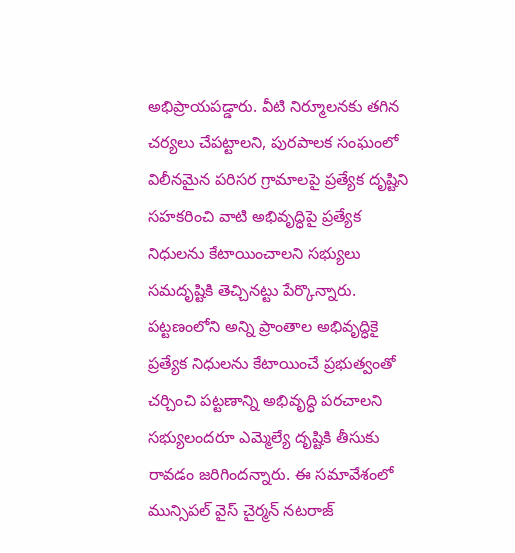అభిప్రాయపడ్డారు. వీటి నిర్మూలనకు తగిన చర్యలు చేపట్టాలని, పురపాలక సంఘంలో విలీనమైన పరిసర గ్రామాలపై ప్రత్యేక దృష్టిని సహకరించి వాటి అభివృద్ధిపై ప్రత్యేక నిధులను కేటాయించాలని సభ్యులు సమదృష్టికి తెచ్చినట్టు పేర్కొన్నారు. పట్టణంలోని అన్ని ప్రాంతాల అభివృద్ధికై ప్రత్యేక నిధులను కేటాయించే ప్రభుత్వంతో చర్చించి పట్టణాన్ని అభివృద్ధి పరచాలని సభ్యులందరూ ఎమ్మెల్యే దృష్టికి తీసుకు రావడం జరిగిందన్నారు. ఈ సమావేశంలో మున్సిపల్ వైస్ చైర్మన్ నటరాజ్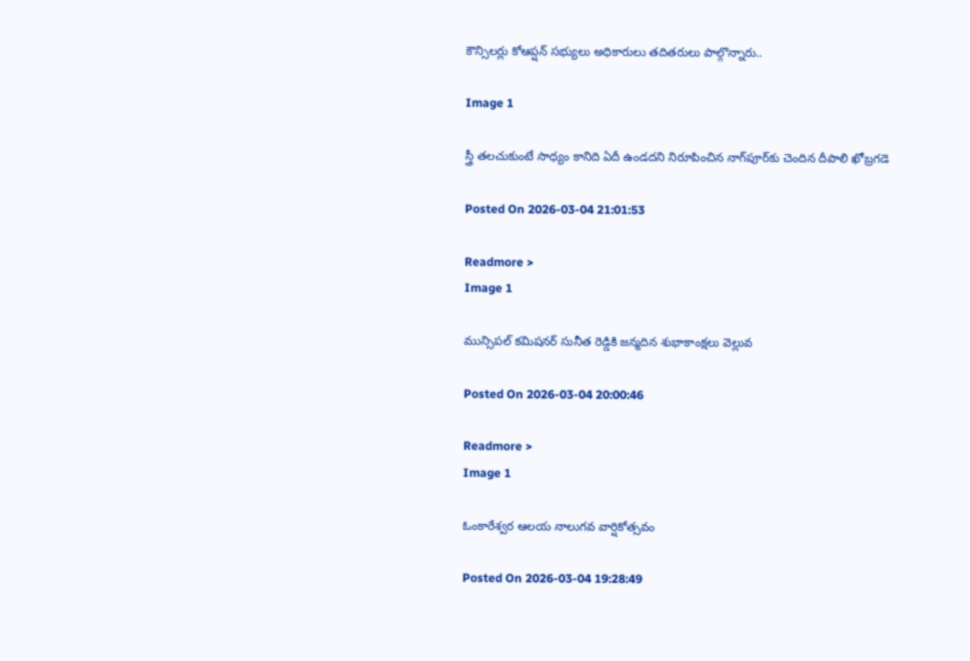కౌన్సిలర్లు కోఆప్షన్ సభ్యులు అధికారులు తదితరులు పాల్గొన్నారు..

Image 1

స్త్రీ తలచుకుంటే సాధ్యం కానిది ఏదీ ఉండదని నిరూపించిన నాగ్‌పూర్‌కు చెందిన దీపాలి ఖోబ్రగడె

Posted On 2026-03-04 21:01:53

Readmore >
Image 1

మున్సిపల్ కమిషనర్ సునీత రెడ్డికి జన్మదిన శుభాకాంక్షలు వెల్లువ

Posted On 2026-03-04 20:00:46

Readmore >
Image 1

ఓంకారేశ్వర ఆలయ నాలుగవ వార్షికోత్సవం

Posted On 2026-03-04 19:28:49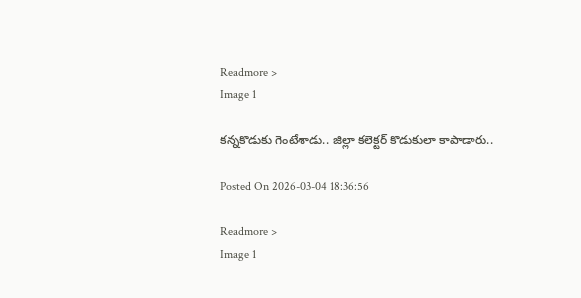Readmore >
Image 1

కన్నకొడుకు గెంటేశాడు.. జిల్లా కలెక్టర్ కొడుకులా కాపాడారు..

Posted On 2026-03-04 18:36:56

Readmore >
Image 1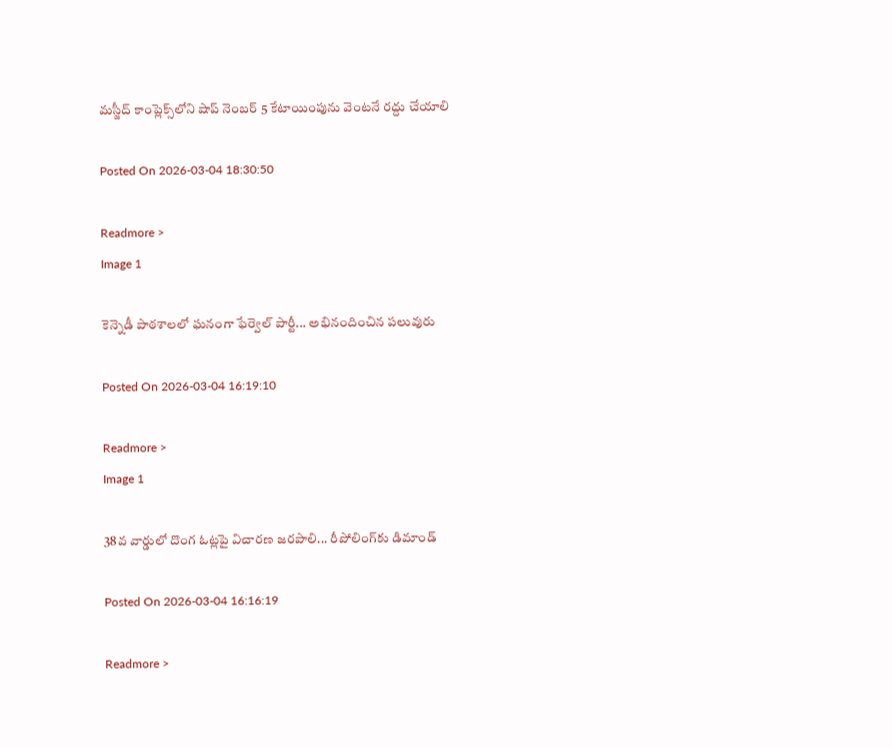మస్జీద్ కాంప్లెక్స్‌లోని షాప్ నెంబర్ 5 కేటాయింపును వెంటనే రద్దు చేయాలి

Posted On 2026-03-04 18:30:50

Readmore >
Image 1

కెన్నెడీ పాఠశాలలో ఘనంగా ఫేర్వెల్ పార్టీ... అభినందించిన పలువురు

Posted On 2026-03-04 16:19:10

Readmore >
Image 1

38వ వార్డులో దొంగ ఓట్లపై విచారణ జరపాలి... రీపోలింగ్‌కు డిమాండ్

Posted On 2026-03-04 16:16:19

Readmore >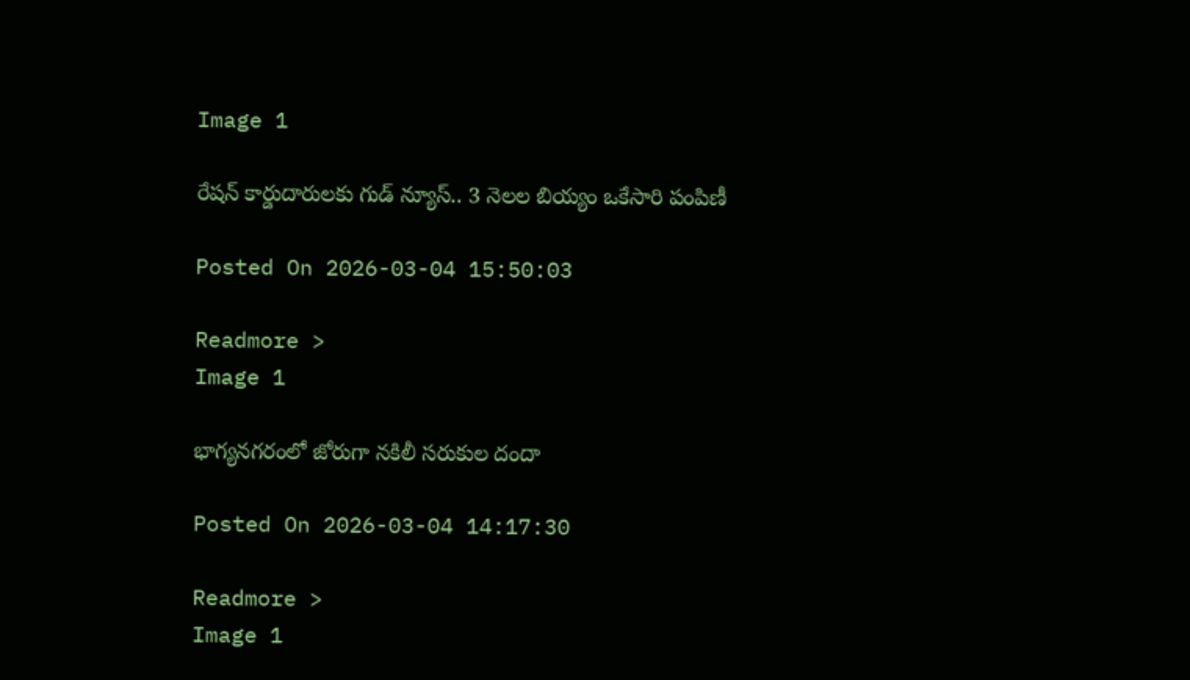Image 1

రేషన్ కార్డుదారులకు గుడ్ న్యూస్.. 3 నెలల బియ్యం ఒకేసారి పంపిణీ

Posted On 2026-03-04 15:50:03

Readmore >
Image 1

భాగ్యనగరంలో జోరుగా నకిలీ సరుకుల దందా

Posted On 2026-03-04 14:17:30

Readmore >
Image 1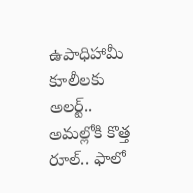ఉపాధిహామీ కూలీలకు అలర్ట్.. అమల్లోకి కొత్త రూల్.. ఫాలో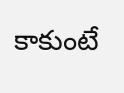కాకుంటే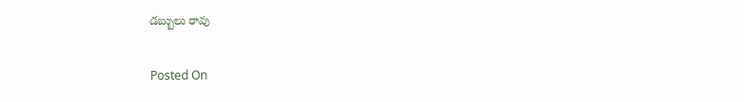డబ్బులు రావు

Posted On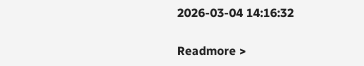2026-03-04 14:16:32

Readmore >